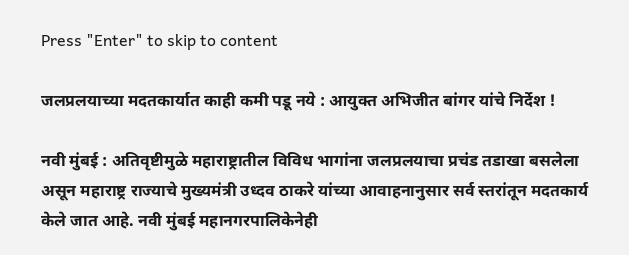Press "Enter" to skip to content

जलप्रलयाच्या मदतकार्यात काही कमी पडू नये : आयुक्त अभिजीत बांगर यांचे निर्देश !

नवी मुंबई : अतिवृष्टीमुळे महाराष्ट्रातील विविध भागांना जलप्रलयाचा प्रचंड तडाखा बसलेला असून महाराष्ट्र राज्याचे मुख्यमंत्री उध्दव ठाकरे यांच्या आवाहनानुसार सर्व स्तरांतून मदतकार्य केले जात आहे. नवी मुंबई महानगरपालिकेनेही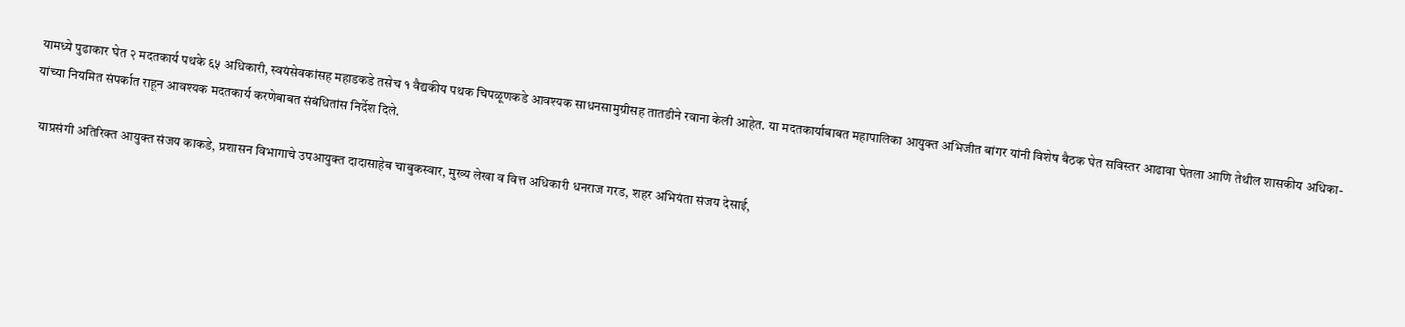यामध्ये पुढाकार घेत २ मदतकार्य पथके ६५ अधिकारी, स्वयंसेवकांसह महाडकडे तसेच १ वैद्यकीय पथक चिपळूणकडे आवश्यक साधनसामुग्रीसह तातडीने रवाना केली आहेत. या मदतकार्याबाबत महापालिका आयुक्त अभिजीत बांगर यांनी विशेष बैठक घेत सविस्तर आढावा घेतला आणि तेथील शासकीय अधिका-यांच्या नियमित संपर्कात राहून आवश्यक मदतकार्य करणेबाबत संबंधितांस निर्देश दिले.

  याप्रसंगी अतिरिक्त आयुक्त संजय काकडे, प्रशासन विभागाचे उपआयुक्त दादासाहेब चाबुकस्वार, मुख्य लेखा व वित्त अधिकारी धनराज गरड, शहर अभियंता संजय देसाई,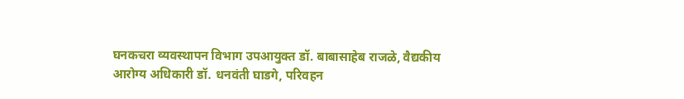घनकचरा व्यवस्थापन विभाग उपआयुक्त डॉ. बाबासाहेब राजळे, वैद्यकीय आरोग्य अधिकारी डॉ. धनवंती घाडगे, परिवहन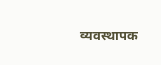व्यवस्थापक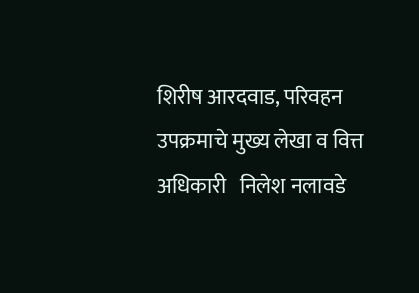शिरीष आरदवाड, परिवहन उपक्रमाचे मुख्य लेखा व वित्त अधिकारी   निलेश नलावडे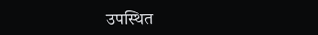उपस्थित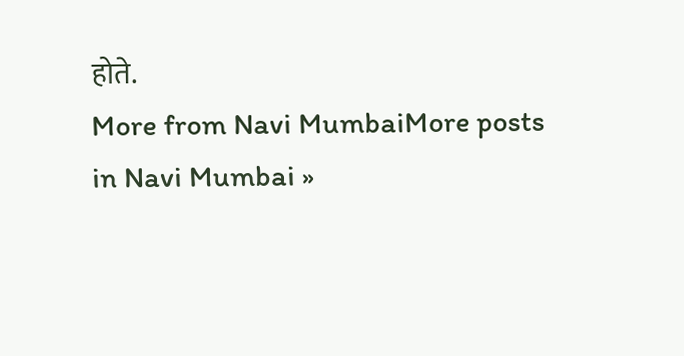होते.
More from Navi MumbaiMore posts in Navi Mumbai »